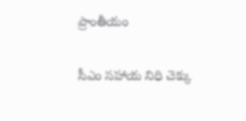ప్రాంతీయం

సీఎం సహాయ నిధి చెక్కు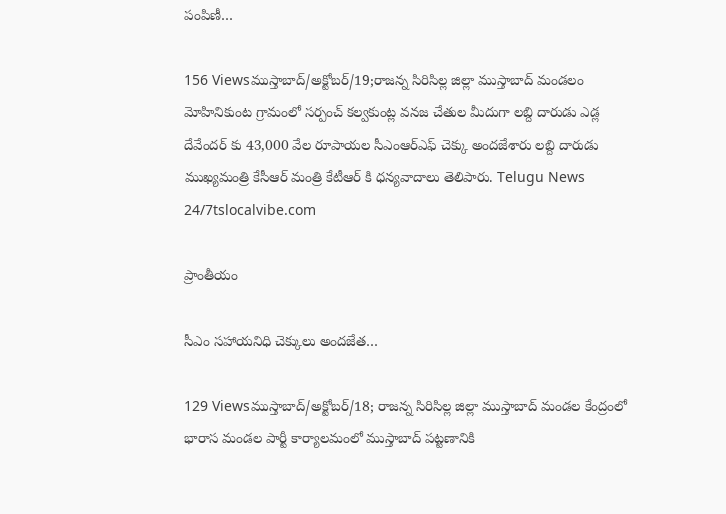పంపిణీ…

156 Viewsముస్తాబాద్/అక్టోబర్/19;రాజన్న సిరిసిల్ల జిల్లా ముస్తాబాద్ మండలం మోహినికుంట గ్రామంలో సర్పంచ్ కల్వకుంట్ల వనజ చేతుల మీదుగా లబ్ది దారుడు ఎడ్ల దేవేందర్ కు 43,000 వేల రూపాయల సీఎంఆర్ఎఫ్ చెక్కు అందజేశారు లబ్ది దారుడు ముఖ్యమంత్రి కేసీఆర్ మంత్రి కేటీఆర్ కి ధన్యవాదాలు తెలిపారు. Telugu News 24/7tslocalvibe.com

ప్రాంతీయం

సీఎం సహాయనిధి చెక్కులు అందజేత…

129 Viewsముస్తాబాద్/అక్టోబర్/18; రాజన్న సిరిసిల్ల జిల్లా ముస్తాబాద్ మండల కేంద్రంలో భారాస మండల పార్టీ కార్యాలమంలో ముస్తాబాద్ పట్టణానికి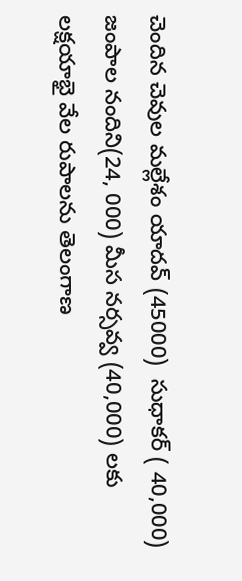చెందిన చెవుల మల్లేశం యాదవ్ (45000)  సుధాకర్ ( 40,000) జంపాల నందిని(24, 000) మీస నర్సవ్వ (40,000) లకు లక్షయాభై వేల రుపాలను తెలంగాణ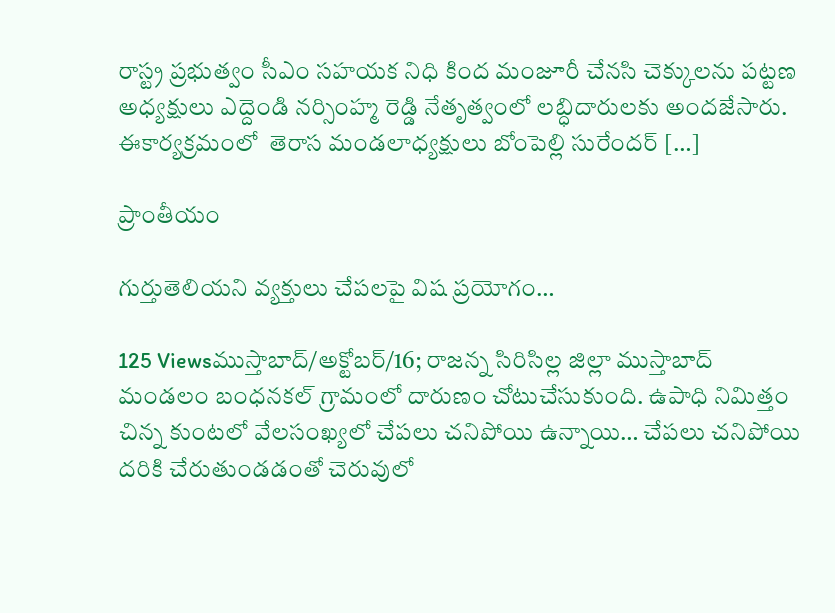రాస్ట్ర ప్రభుత్వం సీఎం సహయక నిధి కింద మంజూరీ చేనసి చెక్కులను పట్టణ అధ్యక్షులు ఎద్దెండి నర్సింహ్మ రెడ్డి నేతృత్వంలో లబ్ధిదారులకు అందజేసారు. ఈకార్యక్రమంలో  తెరాస మండలాధ్యక్షులు బోంపెల్లి సురేందర్ […]

ప్రాంతీయం

గుర్తుతెలియని వ్యక్తులు చేపలపై విష ప్రయోగం…

125 Viewsముస్తాబాద్/అక్టోబర్/16; రాజన్న సిరిసిల్ల జిల్లా ముస్తాబాద్ మండలం బంధనకల్ గ్రామంలో దారుణం చోటుచేసుకుంది. ఉపాధి నిమిత్తం చిన్న కుంటలో వేలసంఖ్యలో చేపలు చనిపోయి ఉన్నాయి… చేపలు చనిపోయి దరికి చేరుతుండడంతో చెరువులో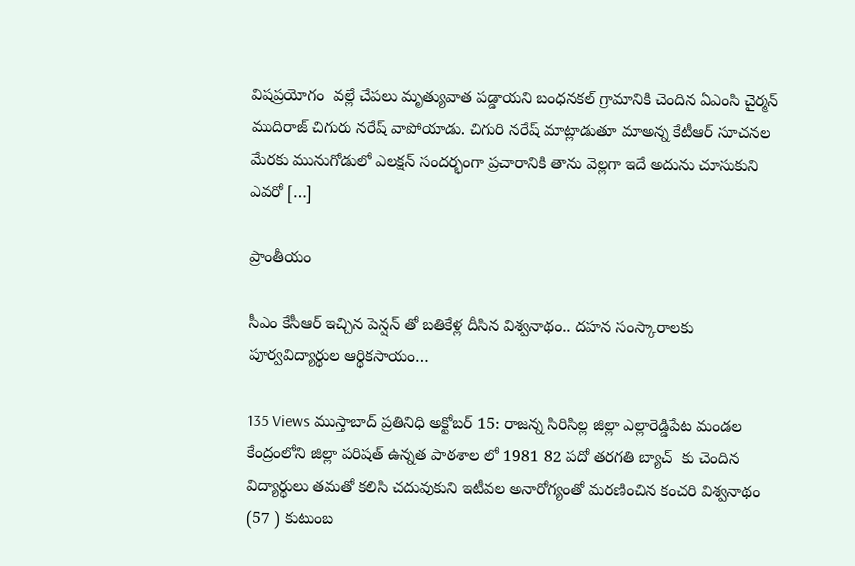విషప్రయోగం  వల్లే చేపలు మృత్యువాత పడ్డాయని బంధనకల్ గ్రామానికి చెందిన ఏఎంసి చైర్మన్ ముదిరాజ్ చిగురు నరేష్ వాపోయాడు. చిగురి నరేష్ మాట్లాడుతూ మాఅన్న కేటీఆర్ సూచనల మేరకు మునుగోడులో ఎలక్షన్ సందర్భంగా ప్రచారానికి తాను వెల్లగా ఇదే అదును చూసుకుని ఎవరో […]

ప్రాంతీయం

సీఎం కేసీఆర్ ఇచ్చిన పెన్షన్ తో బతికేళ్ల దీసిన విశ్వనాథం.. దహన సంస్కారాలకు పూర్వవిద్యార్థుల ఆర్థికసాయం…

135 Views ముస్తాబాద్ ప్రతినిధి అక్టోబర్ 15: రాజన్న సిరిసిల్ల జిల్లా ఎల్లారెడ్డిపేట మండల కేంద్రంలోని జిల్లా పరిషత్ ఉన్నత పాఠశాల లో 1981 82 పదో తరగతి బ్యాచ్  కు చెందిన  విద్యార్థులు తమతో కలిసి చదువుకుని ఇటీవల అనారోగ్యంతో మరణించిన కంచరి విశ్వనాథం (57 ) కుటుంబ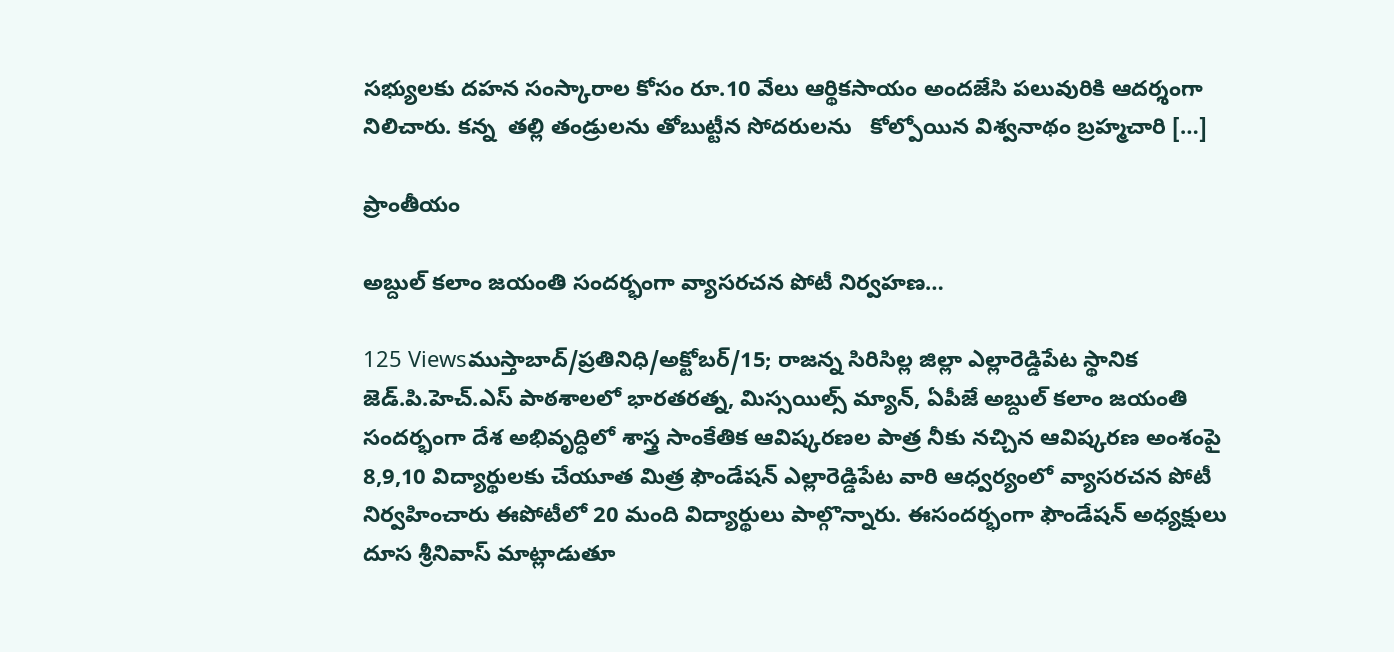సభ్యులకు దహన సంస్కారాల కోసం రూ.10 వేలు ఆర్థికసాయం అందజేసి పలువురికి ఆదర్శంగా నిలిచారు. కన్న  తల్లి తండ్రులను తోబుట్టీన సోదరులను   కోల్పోయిన విశ్వనాథం బ్రహ్మచారి […]

ప్రాంతీయం

అబ్దుల్ కలాం జయంతి సందర్భంగా వ్యాసరచన పోటీ నిర్వహణ…

125 Viewsముస్తాబాద్/ప్రతినిధి/అక్టోబర్/15; రాజన్న సిరిసిల్ల జిల్లా ఎల్లారెడ్డిపేట స్థానిక జెడ్.పి.హెచ్.ఎస్ పాఠశాలలో భారతరత్న, మిస్సయిల్స్ మ్యాన్, ఏపీజే అబ్దుల్ కలాం జయంతి సందర్భంగా దేశ అభివృద్ధిలో శాస్త్ర సాంకేతిక ఆవిష్కరణల పాత్ర నీకు నచ్చిన ఆవిష్కరణ అంశంపై 8,9,10 విద్యార్థులకు చేయూత మిత్ర ఫౌండేషన్ ఎల్లారెడ్డిపేట వారి ఆధ్వర్యంలో వ్యాసరచన పోటీ నిర్వహించారు ఈపోటీలో 20 మంది విద్యార్థులు పాల్గొన్నారు. ఈసందర్భంగా ఫౌండేషన్ అధ్యక్షులు దూస శ్రీనివాస్ మాట్లాడుతూ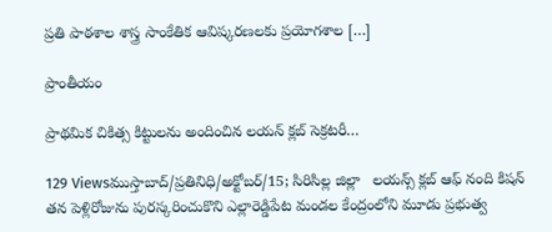ప్రతి పాఠశాల శాస్త్ర సాంకేతిక ఆవిష్కరణలకు ప్రయోగశాల […]

ప్రాంతీయం

ప్రాథమిక చికిత్స కిట్టులను అందించిన లయన్ క్లబ్ సెక్రటరీ…

129 Viewsముస్తాబాద్/ప్రతినిధి/అక్టోబర్/15; సిరిసిల్ల జిల్లా   లయన్స్ క్లబ్ ఆఫ్ నంది కిషన్ తన పెళ్లిరోజును పురస్కరించుకొని ఎల్లారెడ్డిపేట మండల కేంద్రంలోని మూడు ప్రభుత్వ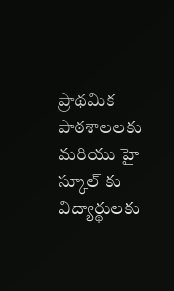ప్రాథమిక పాఠశాలలకు మరియు హై స్కూల్ కు విద్యార్థులకు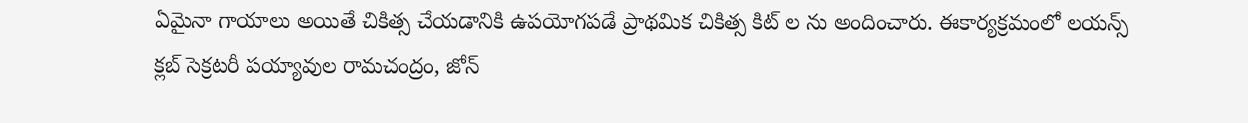ఏమైనా గాయాలు అయితే చికిత్స చేయడానికి ఉపయోగపడే ప్రాథమిక చికిత్స కిట్ ల ను అందించారు. ఈకార్యక్రమంలో లయన్స్ క్లబ్ సెక్రటరీ పయ్యావుల రామచంద్రం, జోన్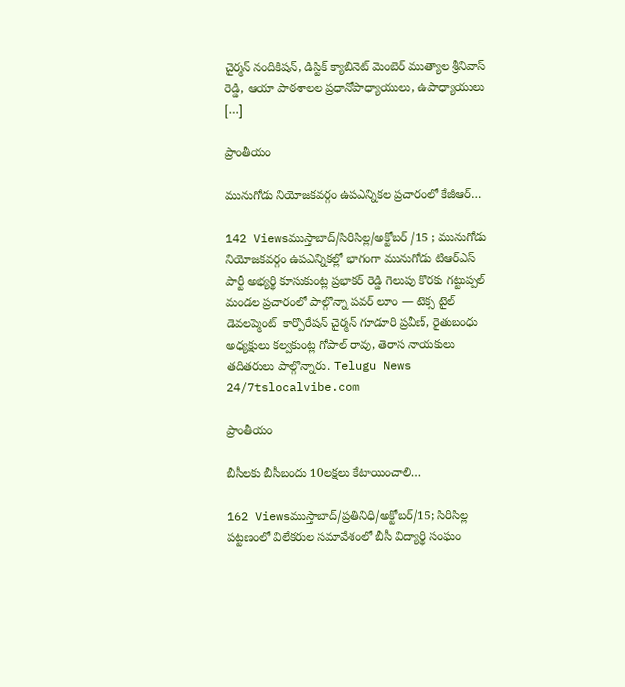చైర్మన్ నందికిషన్, డిస్టిక్ క్యాబినెట్ మెంబెర్ ముత్యాల శ్రీనివాస్ రెడ్డి, ఆయా పాఠశాలల ప్రధానోపాధ్యాయులు, ఉపాధ్యాయులు […]

ప్రాంతీయం

మునుగోడు నియోజకవర్గం ఉపఎన్నికల ప్రచారంలో కేజీఆర్…

142 Viewsముస్తాబాద్/సిరిసిల్ల/అక్టోబర్ /15 ; మునుగోడు నియోజకవర్గం ఉపఎన్నికల్లో భాగంగా మునుగోడు టిఆర్ఎస్ పార్టీ అభ్యర్థి కూసుకుంట్ల ప్రభాకర్ రెడ్డి గెలుపు కొరకు గట్టుప్పల్ మండల ప్రచారంలో పాల్గొన్నా పవర్ లూం — టెక్స టైల్ డెవలప్మెంట్  కార్పొరేషన్ చైర్మన్ గూడూరి ప్రవీణ్, రైతుబంధు అధ్యక్షులు కల్వకుంట్ల గోపాల్ రావు, తెరాస నాయకులు తదితరులు పాల్గొన్నారు. Telugu News 24/7tslocalvibe.com

ప్రాంతీయం

బీసీలకు బీసీబందు 10లక్షలు కేటాయించాలి…

162 Viewsముస్తాబాద్/ప్రతినిధి/అక్టోబర్/15; సిరిసిల్ల పట్టణంలో విలేకరుల సమావేశంలో బీసీ విద్యార్థి సంఘం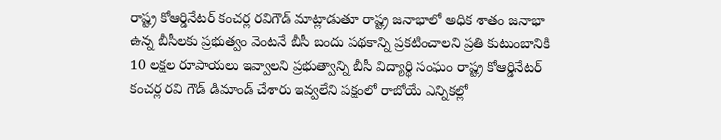రాష్ట్ర కోఆర్డినేటర్ కంచర్ల రవిగౌడ్ మాట్లాడుతూ రాష్ట్ర జనాభాలో అధిక శాతం జనాభా ఉన్న బీసీలకు ప్రభుత్వం వెంటనే బీసీ బందు పథకాన్ని ప్రకటించాలని ప్రతి కుటుంబానికి 10 లక్షల రూపాయలు ఇవ్వాలని ప్రభుత్వాన్ని బీసీ విద్యార్థి సంఘం రాష్ట్ర కోఆర్డినేటర్ కంచర్ల రవి గౌడ్ డిమాండ్ చేశారు ఇవ్వలేని పక్షంలో రాబోయే ఎన్నికల్లో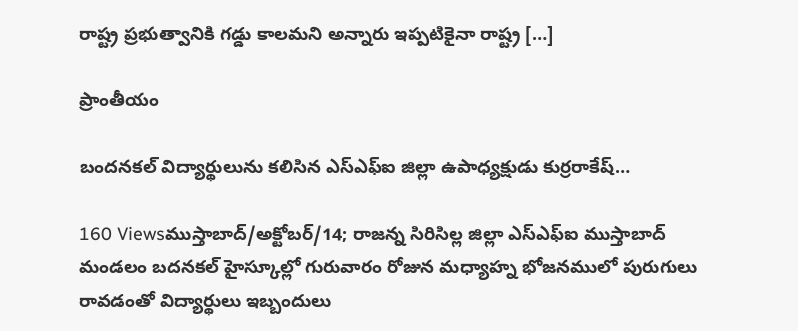రాష్ట్ర ప్రభుత్వానికి గడ్డు కాలమని అన్నారు ఇప్పటికైనా రాష్ట్ర […]

ప్రాంతీయం

బందనకల్ విద్యార్థులును కలిసిన ఎస్ఎఫ్ఐ జిల్లా ఉపాధ్యక్షుడు కుర్రరాకేష్…

160 Viewsముస్తాబాద్/అక్టోబర్/14; రాజన్న సిరిసిల్ల జిల్లా ఎస్ఎఫ్ఐ ముస్తాబాద్ మండలం బదనకల్ హైస్కూల్లో గురువారం రోజున మధ్యాహ్న భోజనములో పురుగులు రావడంతో విద్యార్థులు ఇబ్బందులు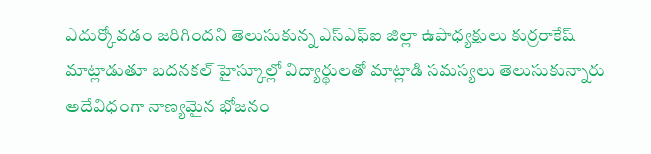ఎదుర్కోవడం జరిగిందని తెలుసుకున్న ఎస్ఎఫ్ఐ జిల్లా ఉపాధ్యక్షులు కుర్రరాకేష్ మాట్లాడుతూ బదనకల్ హైస్కూల్లో విద్యార్థులతో మాట్లాడి సమస్యలు తెలుసుకున్నారు అదేవిధంగా నాణ్యమైన భోజనం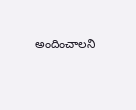అందించాలని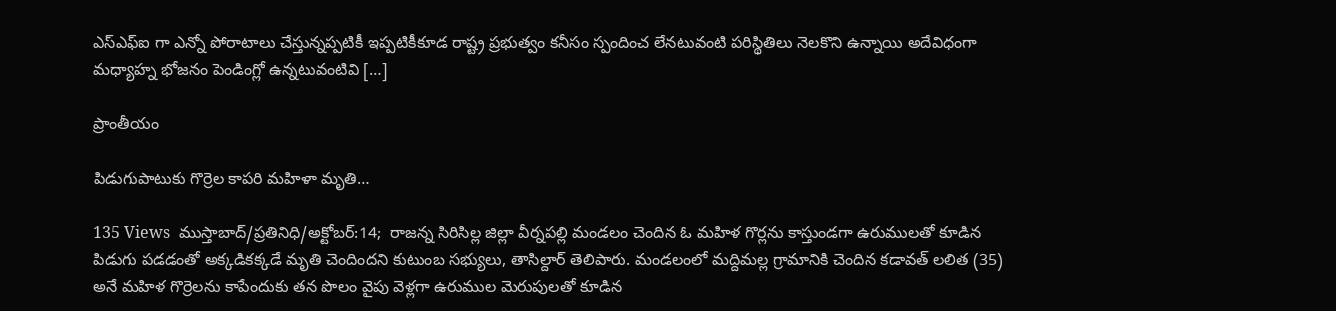ఎస్ఎఫ్ఐ గా ఎన్నో పోరాటాలు చేస్తున్నప్పటికీ ఇప్పటికీకూడ రాష్ట్ర ప్రభుత్వం కనీసం స్పందించ లేనటువంటి పరిస్థితిలు నెలకొని ఉన్నాయి అదేవిధంగా మధ్యాహ్న భోజనం పెండింగ్లో ఉన్నటువంటివి […]

ప్రాంతీయం

పిడుగుపాటుకు గొర్రెల కాపరి మహిళా మృతి…

135 Views  ముస్తాబాద్/ప్రతినిధి/అక్టోబర్:14;  రాజన్న సిరిసిల్ల జిల్లా వీర్నపల్లి మండలం చెందిన ఓ మహిళ గొర్లను కాస్తుండగా ఉరుములతో కూడిన పిడుగు పడడంతో అక్కడికక్కడే మృతి చెందిందని కుటుంబ సభ్యులు, తాసిల్దార్ తెలిపారు. మండలంలో మద్దిమల్ల గ్రామానికి చెందిన కడావత్ లలిత (35) అనే మహిళ గొర్రెలను కాపేందుకు తన పొలం వైపు వెళ్లగా ఉరుముల మెరుపులతో కూడిన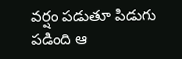వర్షం పడుతూ పిడుగు పడింది ఆ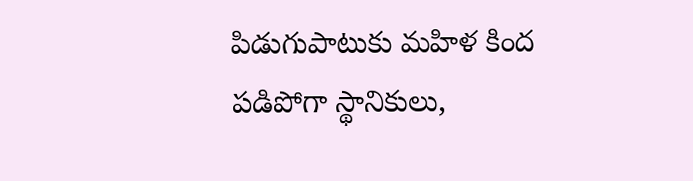పిడుగుపాటుకు మహిళ కింద పడిపోగా స్థానికులు,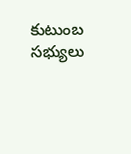కుటుంబ సభ్యులు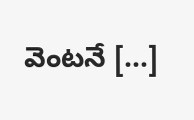వెంటనే […]